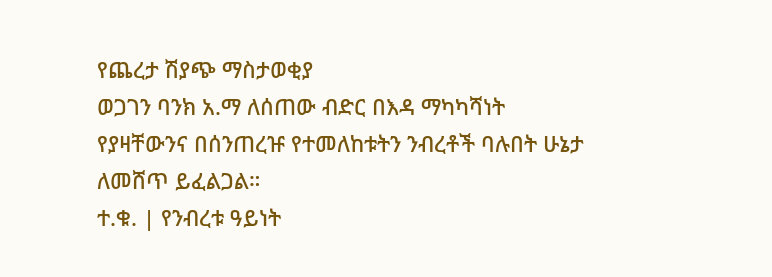የጨረታ ሽያጭ ማስታወቂያ
ወጋገን ባንክ አ.ማ ለሰጠው ብድር በእዳ ማካካሻነት የያዛቸውንና በሰንጠረዡ የተመለከቱትን ንብረቶች ባሉበት ሁኔታ ለመሸጥ ይፈልጋል።
ተ.ቁ. | የንብረቱ ዓይነት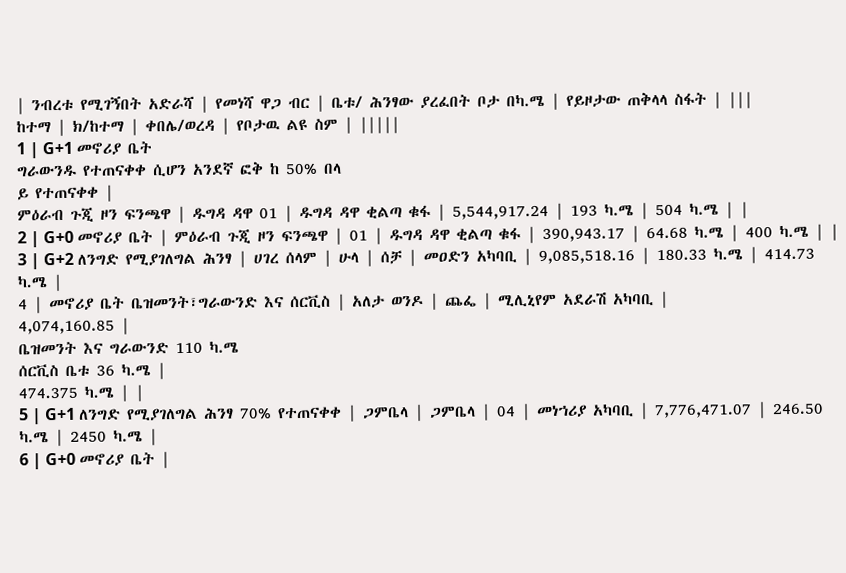| ንብረቱ የሚገኝበት አድራሻ | የመነሻ ዋጋ ብር | ቤቱ/ ሕንፃው ያረፈበት ቦታ በካ.ሜ | የይዞታው ጠቅላላ ስፋት | |||
ከተማ | ክ/ከተማ | ቀበሌ/ወረዳ | የቦታዉ ልዩ ስም | |||||
1 | G+1 መኖሪያ ቤት
ግራውንዱ የተጠናቀቀ ሲሆን አንደኛ ፎቅ ከ 50% በላ
ይ የተጠናቀቀ |
ምዕራብ ጉጂ ዞን ፍንጫዋ | ዱግዳ ዳዋ 01 | ዱግዳ ዳዋ ቂልጣ ቁፋ | 5,544,917.24 | 193 ካ.ሜ | 504 ካ.ሜ | |
2 | G+0 መኖሪያ ቤት | ምዕራብ ጉጂ ዞን ፍንጫዋ | 01 | ዱግዳ ዳዋ ቂልጣ ቁፋ | 390,943.17 | 64.68 ካ.ሜ | 400 ካ.ሜ | |
3 | G+2 ለንግድ የሚያገለግል ሕንፃ | ሀገረ ሰላም | ሁላ | ሰቻ | መዐድን አካባቢ | 9,085,518.16 | 180.33 ካ.ሜ | 414.73 ካ.ሜ |
4 | መኖሪያ ቤት ቤዝመንት፣ግራውንድ እና ሰርቪስ | አለታ ወንዶ | ጨፌ | ሚሊኒየም አደራሽ አካባቢ |
4,074,160.85 |
ቤዝመንት እና ግራውንድ 110 ካ.ሜ
ሰርቪስ ቤቱ 36 ካ.ሜ |
474.375 ካ.ሜ | |
5 | G+1 ለንግድ የሚያገለግል ሕንፃ 70% የተጠናቀቀ | ጋምቤላ | ጋምቤላ | 04 | መነኀሪያ አካባቢ | 7,776,471.07 | 246.50 ካ.ሜ | 2450 ካ.ሜ |
6 | G+0 መኖሪያ ቤት |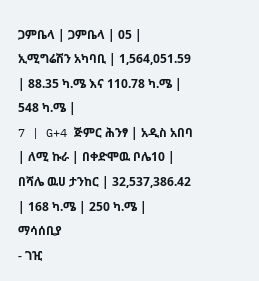ጋምቤላ | ጋምቤላ | 05 | ኢሚግሬሽን አካባቢ | 1,564,051.59 | 88.35 ካ.ሜ እና 110.78 ካ.ሜ | 548 ካ.ሜ |
7 | G+4 ጅምር ሕንፃ | አዲስ አበባ | ለሚ ኩራ | በቀድሞዉ ቦሌ10 | በሻሌ ዉሀ ታንከር | 32,537,386.42 | 168 ካ.ሜ | 250 ካ.ሜ |
ማሳሰቢያ
- ገዢ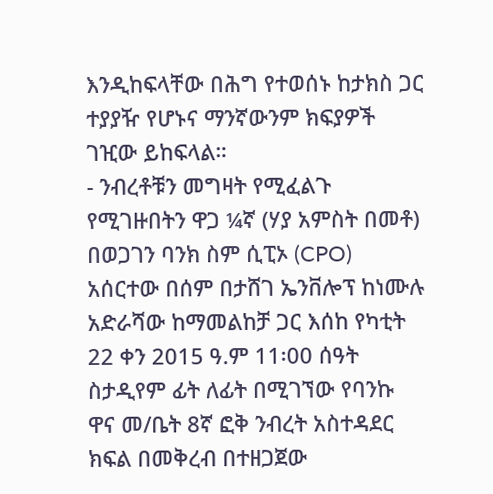እንዲከፍላቸው በሕግ የተወሰኑ ከታክስ ጋር ተያያዥ የሆኑና ማንኛውንም ክፍያዎች ገዢው ይከፍላል።
- ንብረቶቹን መግዛት የሚፈልጉ የሚገዙበትን ዋጋ ¼ኛ (ሃያ አምስት በመቶ) በወጋገን ባንክ ስም ሲፒኦ (CPO) አሰርተው በሰም በታሸገ ኤንቨሎፕ ከነሙሉ አድራሻው ከማመልከቻ ጋር እሰከ የካቲት 22 ቀን 2015 ዓ.ም 11፡00 ሰዓት ስታዲየም ፊት ለፊት በሚገኘው የባንኩ ዋና መ/ቤት 8ኛ ፎቅ ንብረት አስተዳደር ክፍል በመቅረብ በተዘጋጀው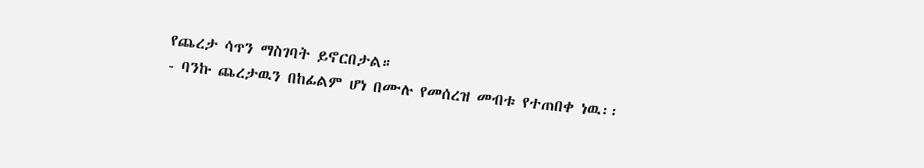የጨረታ ሳጥን ማስገባት ይኖርበታል።
- ባንኩ ጨረታዉን በከፊልም ሆነ በሙሉ የመሰረዝ መብቱ የተጠበቀ ነዉ፡፡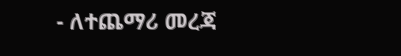- ለተጨማሪ መረጃ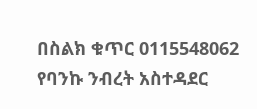በስልክ ቁጥር 0115548062 የባንኩ ንብረት አስተዳደር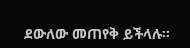ደውለው መጠየቅ ይችላሉ።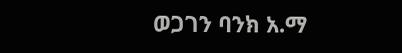ወጋገን ባንክ አ.ማ